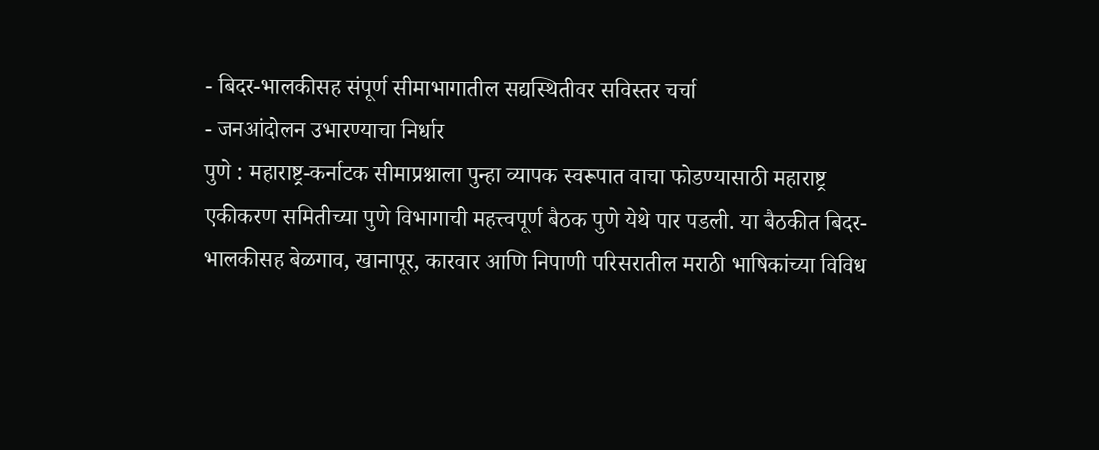- बिदर-भालकीसह संपूर्ण सीमाभागातील सद्यस्थितीवर सविस्तर चर्चा
- जनआंदोलन उभारण्याचा निर्धार
पुणे : महाराष्ट्र-कर्नाटक सीमाप्रश्नाला पुन्हा व्यापक स्वरूपात वाचा फोडण्यासाठी महाराष्ट्र एकीकरण समितीच्या पुणे विभागाची महत्त्वपूर्ण बैठक पुणे येथे पार पडली. या बैठकीत बिदर-भालकीसह बेळगाव, खानापूर, कारवार आणि निपाणी परिसरातील मराठी भाषिकांच्या विविध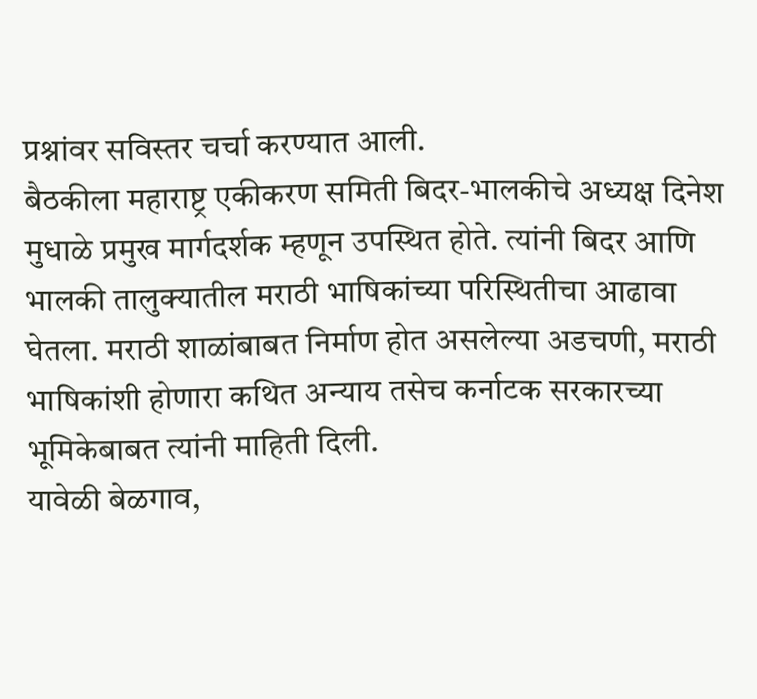प्रश्नांवर सविस्तर चर्चा करण्यात आली.
बैठकीला महाराष्ट्र एकीकरण समिती बिदर-भालकीचे अध्यक्ष दिनेश मुधाळे प्रमुख मार्गदर्शक म्हणून उपस्थित होते. त्यांनी बिदर आणि भालकी तालुक्यातील मराठी भाषिकांच्या परिस्थितीचा आढावा घेतला. मराठी शाळांबाबत निर्माण होत असलेल्या अडचणी, मराठी भाषिकांशी होणारा कथित अन्याय तसेच कर्नाटक सरकारच्या भूमिकेबाबत त्यांनी माहिती दिली.
यावेळी बेळगाव,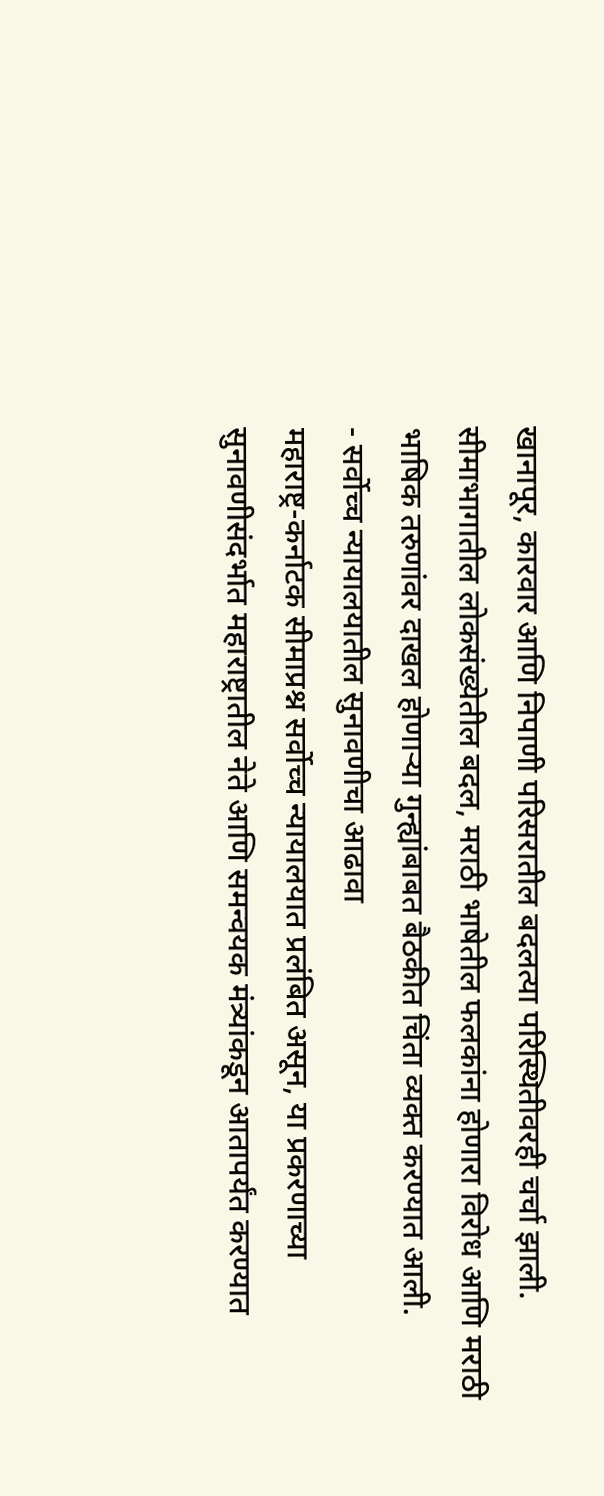खानापूर, कारवार आणि निपाणी परिसरातील बदलत्या परिस्थितीवरही चर्चा झाली. सीमाभागातील लोकसंख्येतील बदल, मराठी भाषेतील फलकांना होणारा विरोध आणि मराठी भाषिक तरुणांवर दाखल होणाऱ्या गुन्ह्यांबाबत बैठकीत चिंता व्यक्त करण्यात आली.
- सर्वोच्च न्यायालयातील सुनावणीचा आढावा
महाराष्ट्र-कर्नाटक सीमाप्रश्न सर्वोच्च न्यायालयात प्रलंबित असून, या प्रकरणाच्या सुनावणीसंदर्भात महाराष्ट्रातील नेते आणि समन्वयक मंत्र्यांकडून आतापर्यंत करण्यात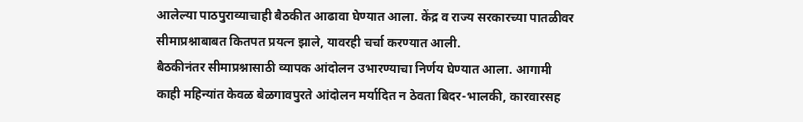आलेल्या पाठपुराव्याचाही बैठकीत आढावा घेण्यात आला. केंद्र व राज्य सरकारच्या पातळीवर सीमाप्रश्नाबाबत कितपत प्रयत्न झाले, यावरही चर्चा करण्यात आली.
बैठकीनंतर सीमाप्रश्नासाठी व्यापक आंदोलन उभारण्याचा निर्णय घेण्यात आला. आगामी काही महिन्यांत केवळ बेळगावपुरते आंदोलन मर्यादित न ठेवता बिदर-भालकी, कारवारसह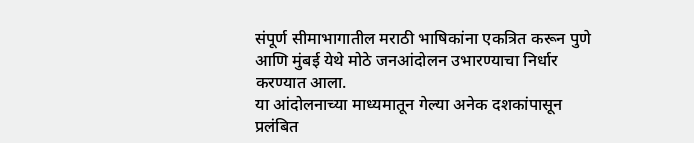संपूर्ण सीमाभागातील मराठी भाषिकांना एकत्रित करून पुणे आणि मुंबई येथे मोठे जनआंदोलन उभारण्याचा निर्धार करण्यात आला.
या आंदोलनाच्या माध्यमातून गेल्या अनेक दशकांपासून प्रलंबित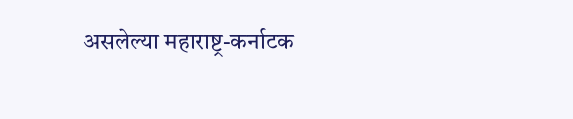असलेल्या महाराष्ट्र-कर्नाटक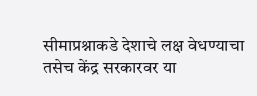सीमाप्रश्नाकडे देशाचे लक्ष वेधण्याचा तसेच केंद्र सरकारवर या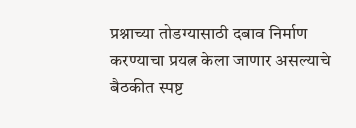प्रश्नाच्या तोडग्यासाठी दबाव निर्माण करण्याचा प्रयत्न केला जाणार असल्याचे बैठकीत स्पष्ट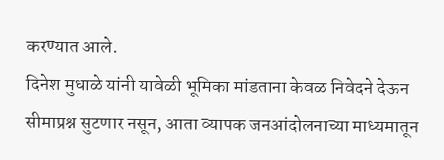करण्यात आले.
दिनेश मुधाळे यांनी यावेळी भूमिका मांडताना केवळ निवेदने देऊन सीमाप्रश्न सुटणार नसून, आता व्यापक जनआंदोलनाच्या माध्यमातून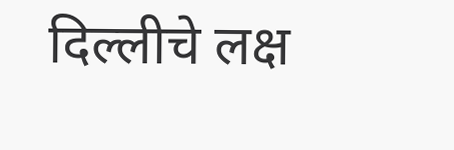दिल्लीचे लक्ष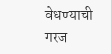वेधण्याची गरज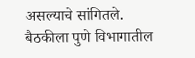असल्याचे सांगितले.
बैठकीला पुणे विभागातील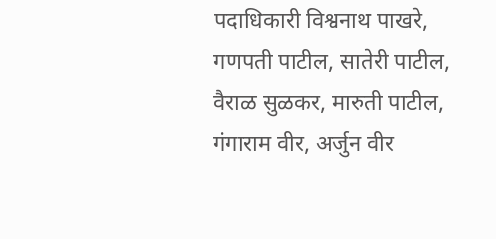पदाधिकारी विश्वनाथ पाखरे, गणपती पाटील, सातेरी पाटील, वैराळ सुळकर, मारुती पाटील, गंगाराम वीर, अर्जुन वीर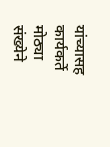यांच्यासह कार्यकर्ते मोठ्या संख्येने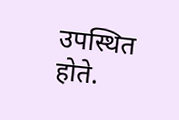उपस्थित होते.